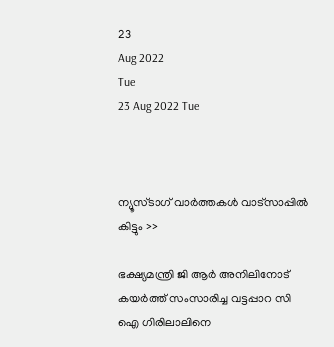23
Aug 2022
Tue
23 Aug 2022 Tue



ന്യൂസ്ടാഗ് വാര്‍ത്തകള്‍ വാട്‌സാപ്പില്‍ കിട്ടും >>

ഭക്ഷ്യമന്ത്രി ജി ആർ അനിലിനോട് കയർത്ത് സംസാരിച്ച വട്ടപ്പാറ സി ഐ ഗിരിലാലിനെ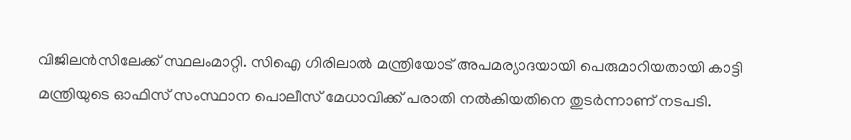വിജിലൻസിലേക്ക് സ്ഥലംമാറ്റി. സിഐ ഗിരിലാൽ മന്ത്രിയോട് അപമര്യാദയായി പെരുമാറിയതായി കാട്ടി മന്ത്രിയുടെ ഓഫിസ് സംസ്ഥാന പൊലീസ് മേധാവിക്ക് പരാതി നൽകിയതിനെ തുടർന്നാണ് നടപടി.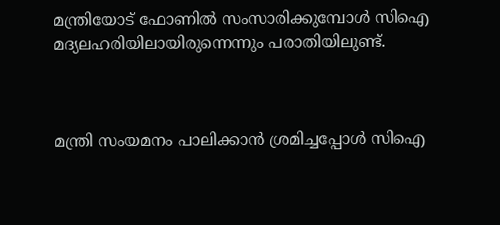മന്ത്രിയോട് ഫോണിൽ സംസാരിക്കുമ്പോൾ സിഐ മദ്യലഹരിയിലായിരുന്നെന്നും പരാതിയിലുണ്ട്.



മന്ത്രി സംയമനം പാലിക്കാൻ ശ്രമിച്ചപ്പോൾ സിഐ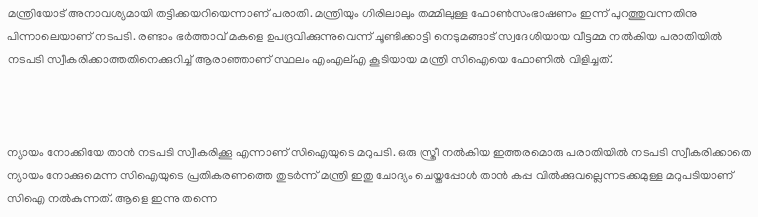മന്ത്രിയോട് അനാവശ്യമായി തട്ടിക്കയറിയെന്നാണ് പരാതി. മന്ത്രിയും ഗിരിലാലും തമ്മിലുള്ള ഫോൺസംഭാഷണം ഇന്ന് പുറത്തുവന്നതിനു പിന്നാലെയാണ് നടപടി. രണ്ടാം ഭർത്താവ് മകളെ ഉപദ്രവിക്കുന്നുവെന്ന് ചൂണ്ടിക്കാട്ടി നെടുമങ്ങാട് സ്വദേശിയായ വീട്ടമ്മ നൽകിയ പരാതിയിൽ നടപടി സ്വീകരിക്കാത്തതിനെക്കുറിച്ച് ആരാഞ്ഞാണ് സ്ഥലം എംഎല്എ കൂടിയായ മന്ത്രി സിഐയെ ഫോണിൽ വിളിച്ചത്.



ന്യായം നോക്കിയേ താൻ നടപടി സ്വീകരിക്കൂ എന്നാണ് സിഐയുടെ മറുപടി. ഒരു സ്ത്രീ നൽകിയ ഇത്തരമൊരു പരാതിയിൽ നടപടി സ്വീകരിക്കാതെ ന്യായം നോക്കുമെന്ന സിഐയുടെ പ്രതികരണത്തെ തുടർന്ന് മന്ത്രി ഇതു ചോദ്യം ചെയ്തപ്പോൾ താൻ കപ്പ വിൽക്കുവല്ലെന്നടക്കമുള്ള മറുപടിയാണ് സിഐ നൽകുന്നത്. ആളെ ഇന്നു തന്നെ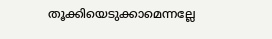തൂക്കിയെടുക്കാമെന്നല്ലേ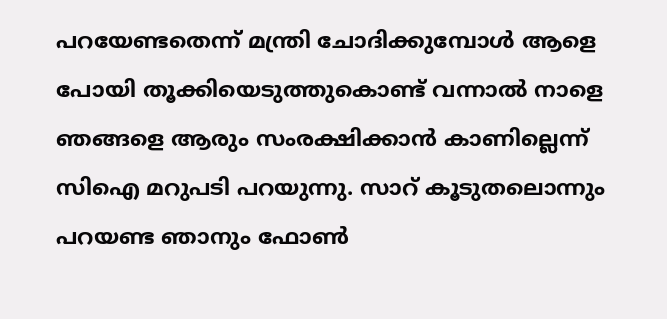പറയേണ്ടതെന്ന് മന്ത്രി ചോദിക്കുമ്പോൾ ആളെ പോയി തൂക്കിയെടുത്തുകൊണ്ട് വന്നാൽ നാളെ ഞങ്ങളെ ആരും സംരക്ഷിക്കാൻ കാണില്ലെന്ന് സിഐ മറുപടി പറയുന്നു. സാറ് കൂടുതലൊന്നും പറയണ്ട ഞാനും ഫോൺ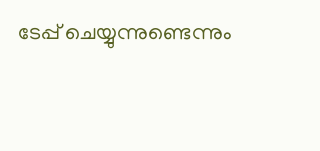ടേപ്പ് ചെയ്യുന്നുണ്ടെന്നും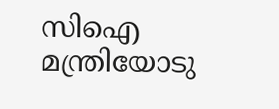സിഐ മന്ത്രിയോടു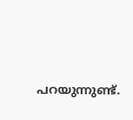പറയുന്നുണ്ട്.